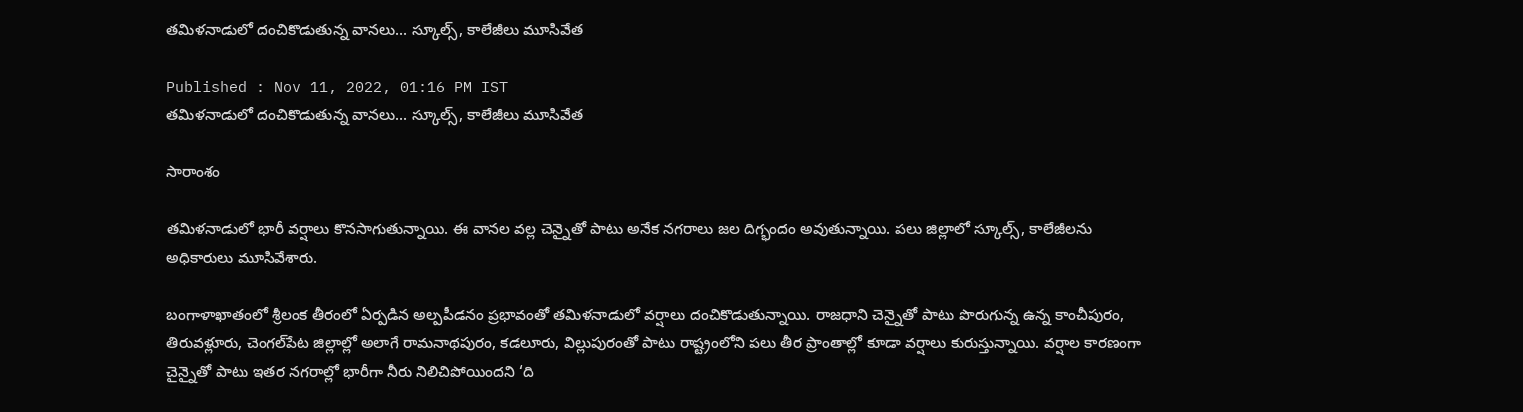తమిళనాడులో దంచికొడుతున్న వానలు... స్కూల్స్, కాలేజీలు మూసివేత

Published : Nov 11, 2022, 01:16 PM IST
తమిళనాడులో దంచికొడుతున్న వానలు... స్కూల్స్, కాలేజీలు మూసివేత

సారాంశం

తమిళనాడులో భారీ వర్షాలు కొనసాగుతున్నాయి. ఈ వానల వల్ల చెన్నైతో పాటు అనేక నగరాలు జల దిగ్భందం అవుతున్నాయి. పలు జిల్లాలో స్కూల్స్, కాలేజీలను అధికారులు మూసివేశారు.

బంగాళాఖాతంలో శ్రీలంక తీరంలో ఏర్పడిన అల్పపీడనం ప్రభావంతో తమిళనాడులో వర్షాలు దంచికొడుతున్నాయి. రాజధాని చెన్నైతో పాటు పొరుగున్న ఉన్న కాంచీపురం, తిరువళ్లూరు, చెంగల్‌పేట జిల్లాల్లో అలాగే రామనాథపురం, కడలూరు, విల్లుపురంతో పాటు రాష్ట్రంలోని పలు తీర ప్రాంతాల్లో కూడా వర్షాలు కురుస్తున్నాయి. వర్షాల కారణంగా చైన్నైతో పాటు ఇతర నగరాల్లో భారీగా నీరు నిలిచిపోయిందని ‘ది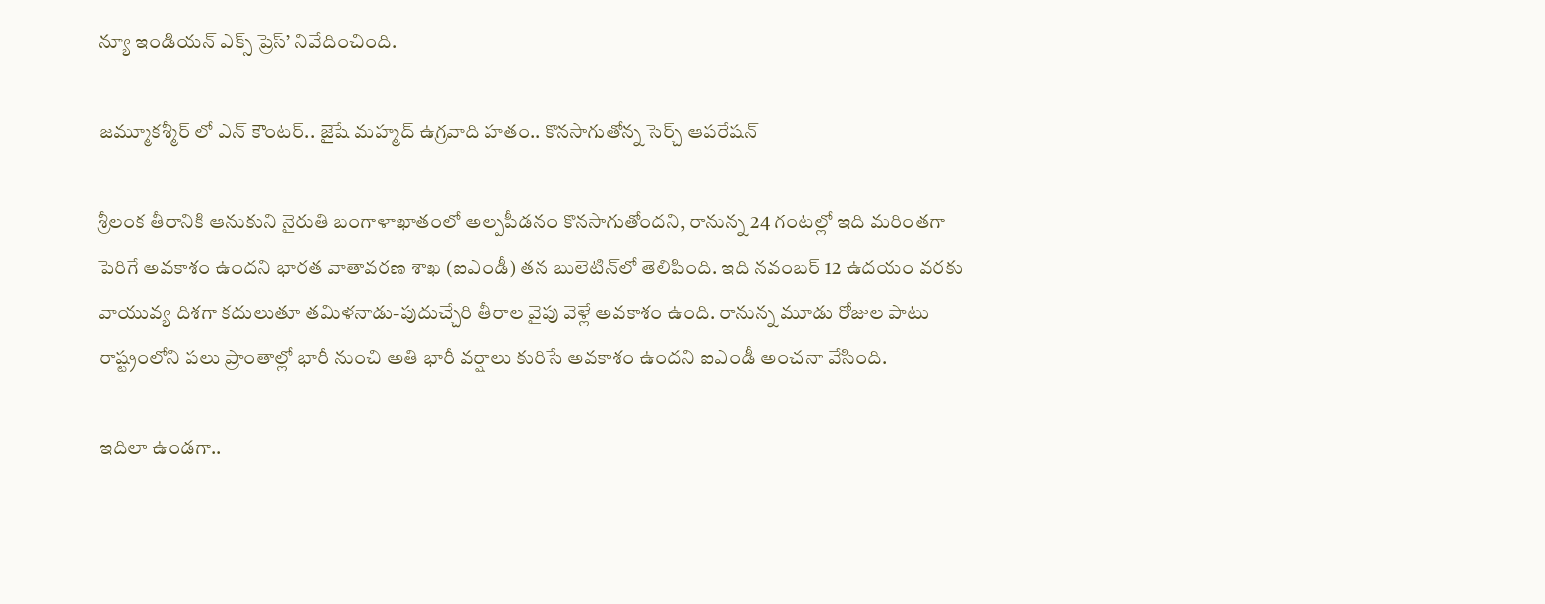న్యూ ఇండియన్ ఎక్స్ ప్రెస్’ నివేదించింది.

జమ్మూకశ్మీర్ లో ఎన్ కౌంటర్.. జైషే మహ్మద్ ఉగ్రవాది హతం.. కొనసాగుతోన్న సెర్చ్ ఆపరేషన్

శ్రీలంక తీరానికి ఆనుకుని నైరుతి బంగాళాఖాతంలో అల్పపీడనం కొనసాగుతోందని, రానున్న 24 గంటల్లో ఇది మరింతగా పెరిగే అవకాశం ఉందని భారత వాతావరణ శాఖ (ఐఎండీ) తన బులెటిన్‌లో తెలిపింది. ఇది నవంబర్ 12 ఉదయం వరకు వాయువ్య దిశగా కదులుతూ తమిళనాడు-పుదుచ్చేరి తీరాల వైపు వెళ్లే అవకాశం ఉంది. రానున్న మూడు రోజుల పాటు రాష్ట్రంలోని పలు ప్రాంతాల్లో భారీ నుంచి అతి భారీ వర్షాలు కురిసే అవకాశం ఉందని ఐఎండీ అంచనా వేసింది.

ఇదిలా ఉండగా..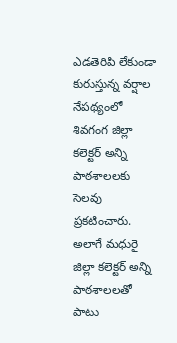ఎడతెరిపి లేకుండా కురుస్తున్న వర్షాల నేపథ్యంలో శివగంగ జిల్లా కలెక్టర్ అన్ని పాఠశాలలకు సెలవు ప్రకటించారు. అలాగే మధురై జిల్లా కలెక్టర్ అన్ని పాఠశాలలతో పాటు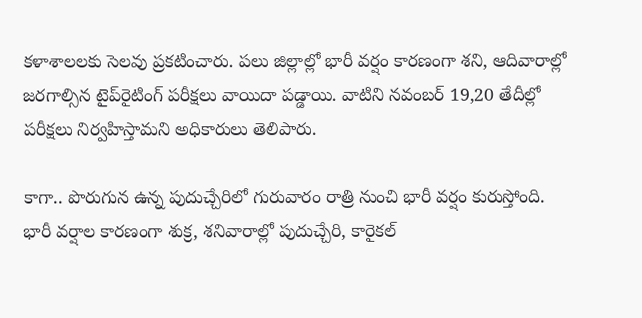కళాశాలలకు సెలవు ప్రకటించారు. పలు జిల్లాల్లో భారీ వర్షం కారణంగా శని, ఆదివారాల్లో జరగాల్సిన టైప్‌రైటింగ్ పరీక్షలు వాయిదా పడ్డాయి. వాటిని నవంబర్ 19,20 తేదీల్లో పరీక్షలు నిర్వహిస్తామని అధికారులు తెలిపారు.

కాగా.. పొరుగున ఉన్న పుదుచ్చేరిలో గురువారం రాత్రి నుంచి భారీ వర్షం కురుస్తోంది.  భారీ వర్షాల కారణంగా శుక్ర, శనివారాల్లో పుదుచ్చేరి, కారైకల్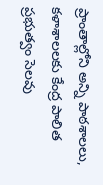ప్రాంతాల్లోని అన్ని పాఠశాలలు, కళాశాలలకు కేంద్ర పాలిత ప్రభుత్వం సెలవు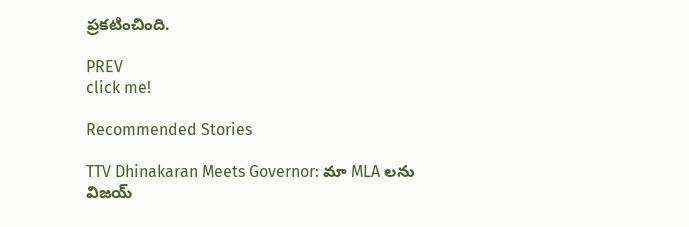ప్రకటించింది.

PREV
click me!

Recommended Stories

TTV Dhinakaran Meets Governor: మా MLA లను విజయ్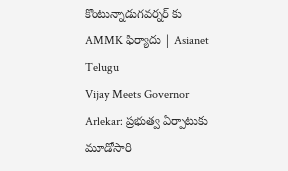కొంటున్నాడుగవర్నర్ కు AMMK ఫిర్యాదు | Asianet Telugu
Vijay Meets Governor Arlekar: ప్రభుత్వ ఏర్పాటుకు మూడోసారి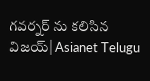గవర్నర్ ను కలిసిన విజయ్| Asianet Telugu